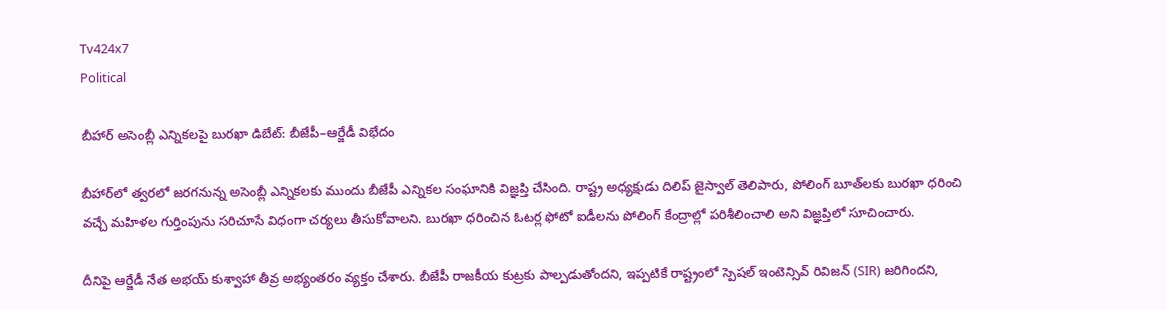Tv424x7
Political

బీహార్ అసెంబ్లీ ఎన్నికలపై బురఖా డిబేట్: బీజేపీ–ఆర్జేడీ విభేదం

బీహార్‌లో త్వరలో జరగనున్న అసెంబ్లీ ఎన్నికలకు ముందు బీజేపీ ఎన్నికల సంఘానికి విజ్ఞప్తి చేసింది. రాష్ట్ర అధ్యక్షుడు దిలిప్ జైస్వాల్ తెలిపారు, పోలింగ్ బూత్‌లకు బురఖా ధరించి వచ్చే మహిళల గుర్తింపును సరిచూసే విధంగా చర్యలు తీసుకోవాలని. బురఖా ధరించిన ఓటర్ల ఫోటో ఐడీలను పోలింగ్ కేంద్రాల్లో పరిశీలించాలి అని విజ్ఞప్తిలో సూచించారు.

దీనిపై ఆర్జేడీ నేత అభయ్ కుశ్వాహా తీవ్ర అభ్యంతరం వ్యక్తం చేశారు. బీజేపీ రాజకీయ కుట్రకు పాల్పడుతోందని, ఇప్పటికే రాష్ట్రంలో స్పెషల్ ఇంటెన్సివ్ రివిజన్ (SIR) జరిగిందని,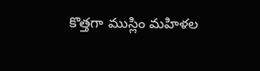కొత్తగా ముస్లిం మహిళల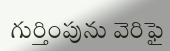గుర్తింపును వెరిఫై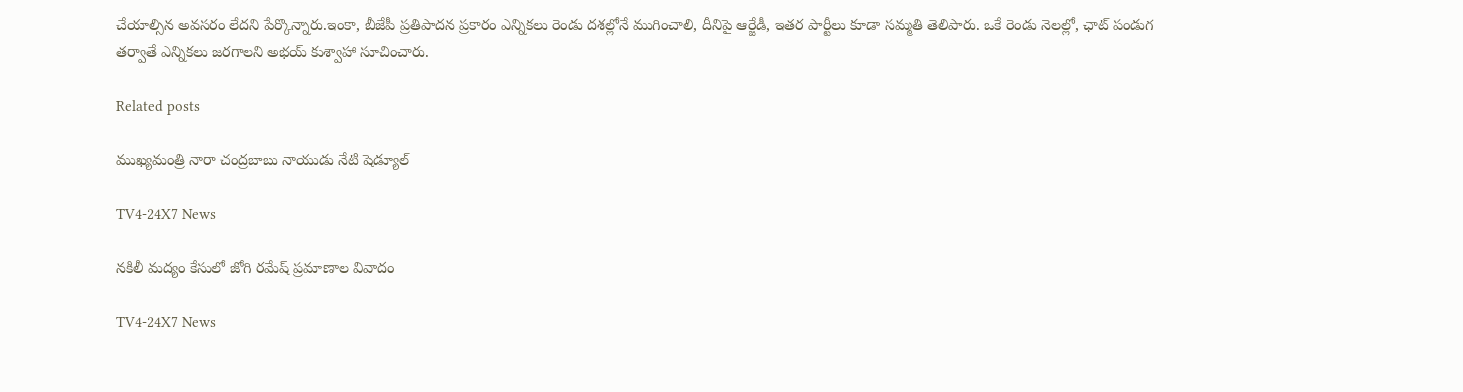చేయాల్సిన అవసరం లేదని పేర్కొన్నారు.ఇంకా, బీజేపీ ప్రతిపాదన ప్రకారం ఎన్నికలు రెండు దశల్లోనే ముగించాలి, దీని‌పై ఆర్జేడీ, ఇతర పార్టీలు కూడా సమ్మతి తెలిపారు. ఒకే రెండు నెలల్లో, ఛాట్ పండుగ తర్వాతే ఎన్నికలు జరగాలని అభయ్ కుశ్వాహా సూచించారు.

Related posts

ముఖ్యమంత్రి నారా చంద్రబాబు నాయుడు నేటి షెడ్యూల్

TV4-24X7 News

నకిలీ మద్యం కేసులో జోగి రమేష్ ప్రమాణాల వివాదం

TV4-24X7 News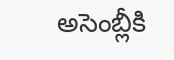అసెంబ్లీకి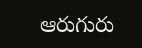ఆరుగురు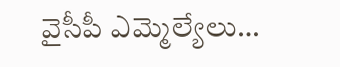వైసీపీ ఎమ్మెల్యేలు…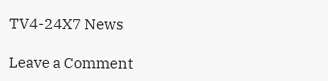TV4-24X7 News

Leave a Comment